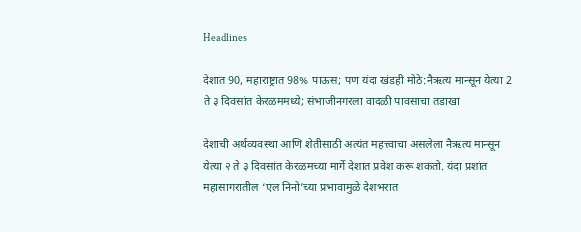Headlines

देशात 90, महाराष्ट्रात 98% पाऊस; पण यंदा खंडही मोठे:नैऋत्य मान्सून येत्या 2 ते ३ दिवसांत केरळममध्ये; संभाजीनगरला वादळी पावसाचा तडाखा

देशाची अर्थव्यवस्था आणि शेतीसाठी अत्यंत महत्त्वाचा असलेला नैऋत्य मान्सून येत्या २ ते ३ दिवसांत केरळमच्या मार्गे देशात प्रवेश करू शकतो. यंदा प्रशांत महासागरातील ‘एल निनो’च्या प्रभावामुळे देशभरात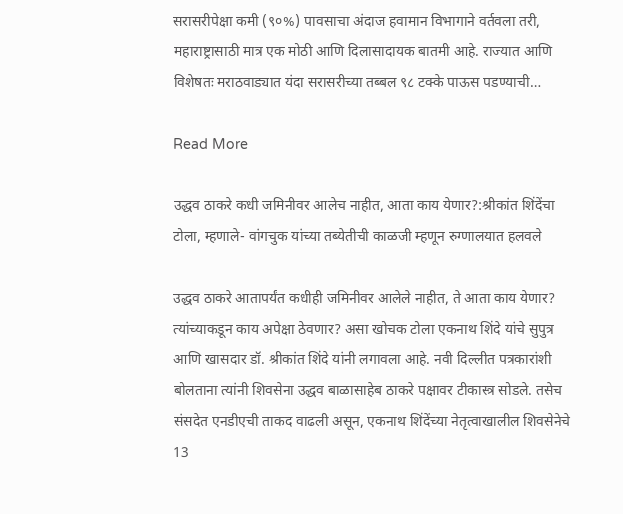सरासरीपेक्षा कमी (९०%) पावसाचा अंदाज हवामान विभागाने वर्तवला तरी, महाराष्ट्रासाठी मात्र एक मोठी आणि दिलासादायक बातमी आहे. राज्यात आणि विशेषतः मराठवाड्यात यंदा सरासरीच्या तब्बल ९८ टक्के पाऊस पडण्याची…

Read More

उद्धव ठाकरे कधी जमिनीवर आलेच नाहीत, आता काय येणार?:श्रीकांत शिंदेंचा टोला, म्हणाले- वांगचुक यांच्या तब्येतीची काळजी म्हणून रुग्णालयात हलवले

उद्धव ठाकरे आतापर्यंत कधीही जमिनीवर आलेले नाहीत, ते आता काय येणार? त्यांच्याकडून काय अपेक्षा ठेवणार? असा खोचक टोला एकनाथ शिंदे यांचे सुपुत्र आणि खासदार डॉ. श्रीकांत शिंदे यांनी लगावला आहे. नवी दिल्लीत पत्रकारांशी बोलताना त्यांनी शिवसेना उद्धव बाळासाहेब ठाकरे पक्षावर टीकास्त्र सोडले. तसेच संसदेत एनडीएची ताकद वाढली असून, एकनाथ शिंदेंच्या नेतृत्वाखालील शिवसेनेचे 13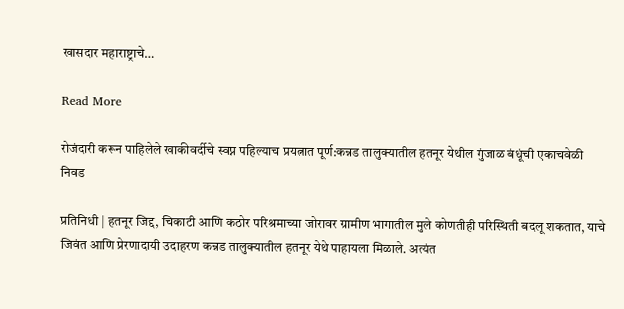खासदार महाराष्ट्राचे…

Read More

रोजंदारी करून पाहिलेले खाकीवर्दीचे स्वप्न पहिल्याच प्रयत्नात पूर्ण:कन्नड तालुक्यातील हतनूर येथील गुंजाळ बंधूंची एकाचवेळी निवड

प्रतिनिधी | हतनूर जिद्द, चिकाटी आणि कठोर परिश्रमाच्या जोरावर ग्रामीण भागातील मुले कोणतीही परिस्थिती बदलू शकतात, याचे जिवंत आणि प्रेरणादायी उदाहरण कन्नड तालुक्यातील हतनूर येथे पाहायला मिळाले. अत्यंत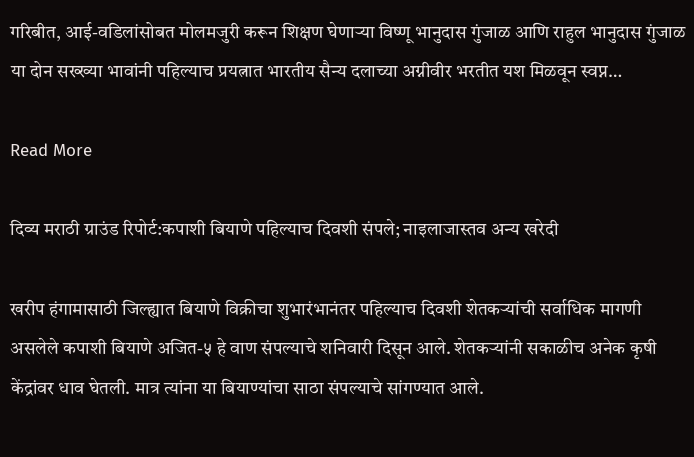गरिबीत, आई-वडिलांसोबत मोलमजुरी करून शिक्षण घेणाऱ्या विष्णू भानुदास गुंजाळ आणि राहुल भानुदास गुंजाळ या दोन सख्ख्या भावांनी पहिल्याच प्रयत्नात भारतीय सैन्य दलाच्या अग्नीवीर भरतीत यश मिळवून स्वप्न…

Read More

दिव्य मराठी ग्राउंड रिपोर्ट:कपाशी बियाणे पहिल्याच दिवशी संपले; नाइलाजास्तव अन्य खरेदी

खरीप हंगामासाठी जिल्ह्यात बियाणे विक्रीचा शुभारंभानंतर पहिल्याच दिवशी शेतकऱ्यांची सर्वाधिक मागणी असलेले कपाशी बियाणे अजित-५ हे वाण संपल्याचे शनिवारी दिसून आले. शेतकऱ्यांनी सकाळीच अनेक कृषी केंद्रांवर धाव घेतली. मात्र त्यांना या बियाण्यांचा साठा संपल्याचे सांगण्यात आले.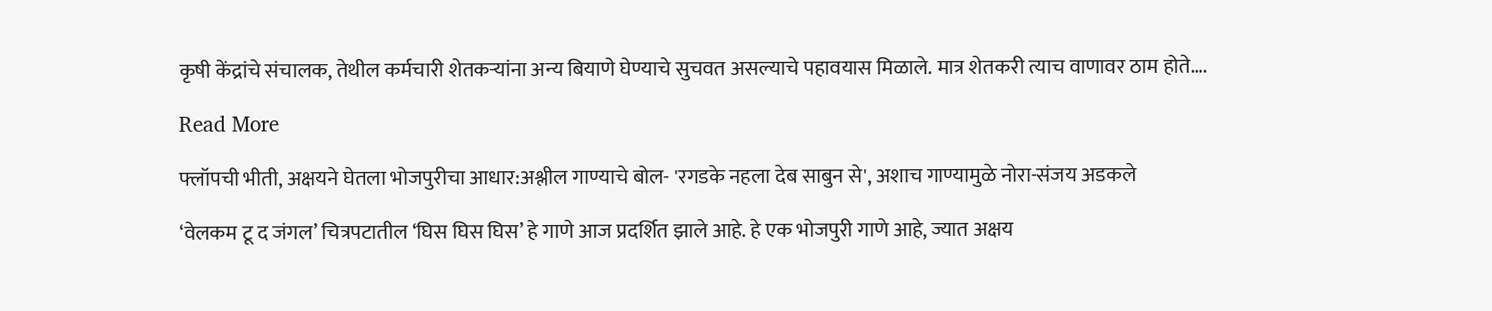कृषी केंद्रांचे संचालक, तेथील कर्मचारी शेतकऱ्यांना अन्य बियाणे घेण्याचे सुचवत असल्याचे पहावयास मिळाले. मात्र शेतकरी त्याच वाणावर ठाम होते….

Read More

फ्लॉपची भीती, अक्षयने घेतला भोजपुरीचा आधार:अश्लील गाण्याचे बोल- 'रगडके नहला देब साबुन से', अशाच गाण्यामुळे नोरा-संजय अडकले

‘वेलकम टू द जंगल’ चित्रपटातील ‘घिस घिस घिस’ हे गाणे आज प्रदर्शित झाले आहे. हे एक भोजपुरी गाणे आहे, ज्यात अक्षय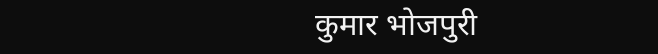कुमार भोजपुरी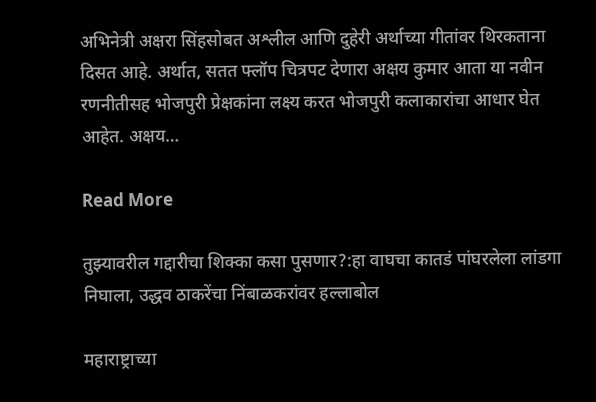अभिनेत्री अक्षरा सिंहसोबत अश्लील आणि दुहेरी अर्थाच्या गीतांवर थिरकताना दिसत आहे. अर्थात, सतत फ्लॉप चित्रपट देणारा अक्षय कुमार आता या नवीन रणनीतीसह भोजपुरी प्रेक्षकांना लक्ष्य करत भोजपुरी कलाकारांचा आधार घेत आहेत. अक्षय…

Read More

तुझ्यावरील गद्दारीचा शिक्का कसा पुसणार?:हा वाघचा कातडं पांघरलेला लांडगा निघाला, उद्धव ठाकरेंचा निंबाळकरांवर हल्लाबोल

महाराष्ट्राच्या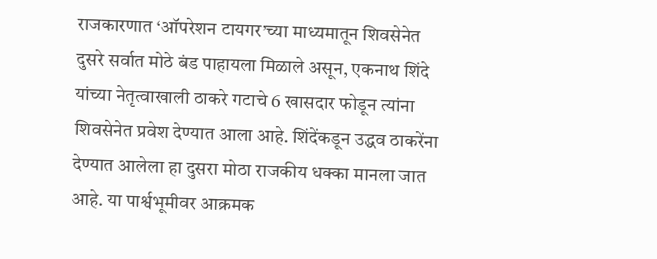राजकारणात ‘ऑपरेशन टायगर’च्या माध्यमातून शिवसेनेत दुसरे सर्वात मोठे बंड पाहायला मिळाले असून, एकनाथ शिंदे यांच्या नेतृत्वाखाली ठाकरे गटाचे 6 खासदार फोडून त्यांना शिवसेनेत प्रवेश देण्यात आला आहे. शिंदेंकडून उद्धव ठाकरेंना देण्यात आलेला हा दुसरा मोठा राजकीय धक्का मानला जात आहे. या पार्श्वभूमीवर आक्रमक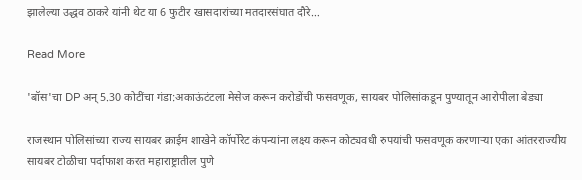झालेल्या उद्धव ठाकरे यांनी थेट या 6 फुटीर खासदारांच्या मतदारसंघात दौरे…

Read More

'बॉस'चा DP अन् 5.30 कोटींचा गंडा:अकाऊंटंटला मेसेज करून करोडोंची फसवणूक, सायबर पोलिसांकडून पुण्यातून आरोपीला बेड्या

राजस्थान पोलिसांच्या राज्य सायबर क्राईम शाखेने कॉर्पोरेट कंपन्यांना लक्ष्य करून कोट्यवधी रुपयांची फसवणूक करणाऱ्या एका आंतरराज्यीय सायबर टोळीचा पर्दाफाश करत महाराष्ट्रातील पुणे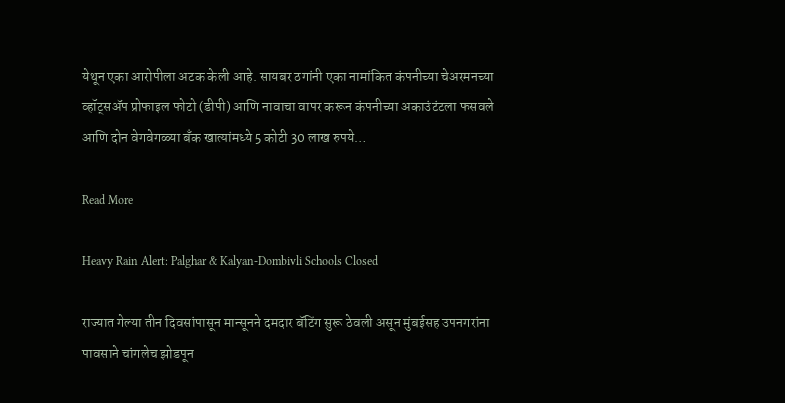येथून एका आरोपीला अटक केली आहे. सायबर ठगांनी एका नामांकित कंपनीच्या चेअरमनच्या व्हॉट्सॲप प्रोफाइल फोटो (डीपी) आणि नावाचा वापर करून कंपनीच्या अकाउंटंटला फसवले आणि दोन वेगवेगळ्या बँक खात्यांमध्ये 5 कोटी 30 लाख रुपये…

Read More

Heavy Rain Alert: Palghar & Kalyan-Dombivli Schools Closed

राज्यात गेल्या तीन दिवसांपासून मान्सूनने दमदार बॅटिंग सुरू ठेवली असून मुंबईसह उपनगरांना पावसाने चांगलेच झोडपून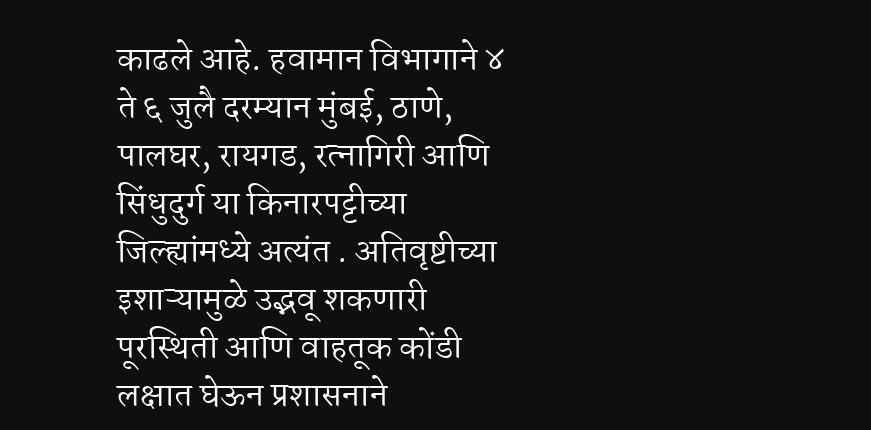काढले आहे. हवामान विभागाने ४ ते ६ जुलै दरम्यान मुंबई, ठाणे, पालघर, रायगड, रत्नागिरी आणि सिंधुदुर्ग या किनारपट्टीच्या जिल्ह्यांमध्ये अत्यंत . अतिवृष्टीच्या इशाऱ्यामुळे उद्भवू शकणारी पूरस्थिती आणि वाहतूक कोंडी लक्षात घेऊन प्रशासनाने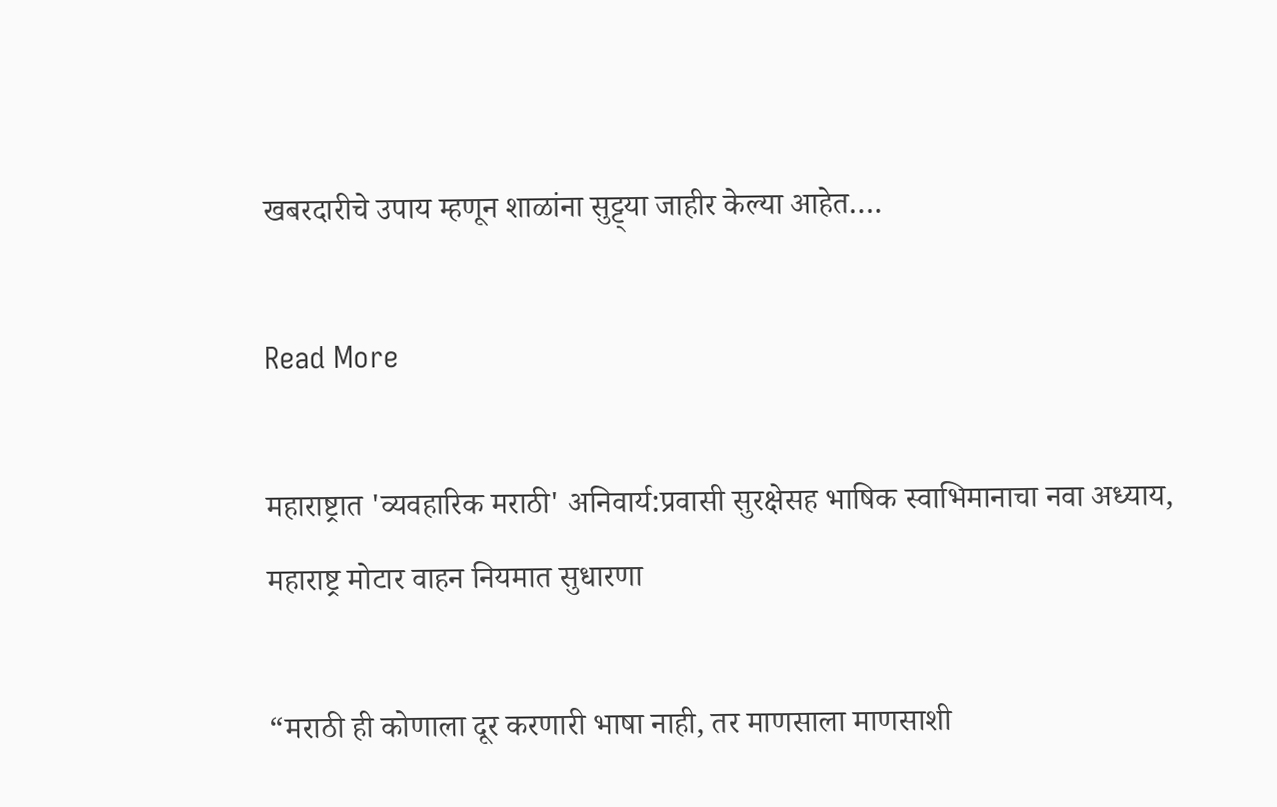खबरदारीचे उपाय म्हणून शाळांना सुट्ट्या जाहीर केल्या आहेत….

Read More

महाराष्ट्रात 'व्यवहारिक मराठी' अनिवार्य:प्रवासी सुरक्षेसह भाषिक स्वाभिमानाचा नवा अध्याय, महाराष्ट्र मोटार वाहन नियमात सुधारणा

“मराठी ही कोणाला दूर करणारी भाषा नाही, तर माणसाला माणसाशी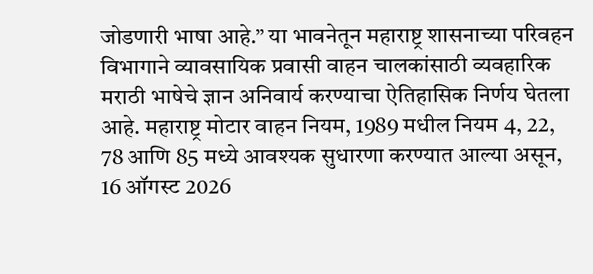जोडणारी भाषा आहे.” या भावनेतून महाराष्ट्र शासनाच्या परिवहन विभागाने व्यावसायिक प्रवासी वाहन चालकांसाठी व्यवहारिक मराठी भाषेचे ज्ञान अनिवार्य करण्याचा ऐतिहासिक निर्णय घेतला आहे. महाराष्ट्र मोटार वाहन नियम, 1989 मधील नियम 4, 22, 78 आणि 85 मध्ये आवश्यक सुधारणा करण्यात आल्या असून, 16 ऑगस्ट 2026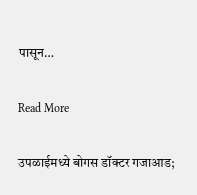पासून…

Read More

उपळाईमध्ये बोगस डॉक्टर गजाआड;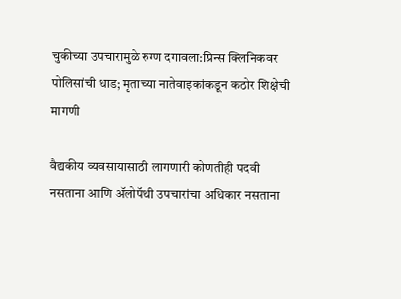चुकीच्या उपचारामुळे रुग्ण दगावला:प्रिन्स क्लिनिकवर पोलिसांची धाड; मृताच्या नातेवाइकांकडून कठोर शिक्षेची मागणी

वैद्यकीय व्यवसायासाठी लागणारी कोणतीही पदवी नसताना आणि ॲलोपॅथी उपचारांचा अधिकार नसताना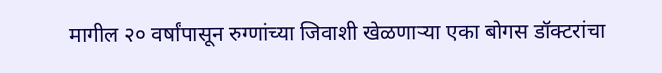मागील २० वर्षांपासून रुग्णांच्या जिवाशी खेळणाऱ्या एका बोगस डॉक्टरांचा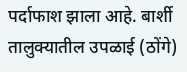पर्दाफाश झाला आहे. बार्शी तालुक्यातील उपळाई (ठोंगे)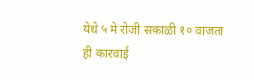येथे ५ मे रोजी सकाळी १० वाजता ही कारवाई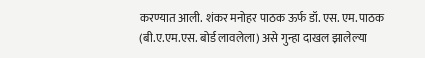करण्यात आली. शंकर मनोहर पाठक ऊर्फ डॉ. एस. एम. पाठक (बी.ए.एम.एस. बोर्ड लावलेला) असे गुन्हा दाखल झालेल्या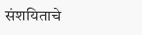संशयिताचे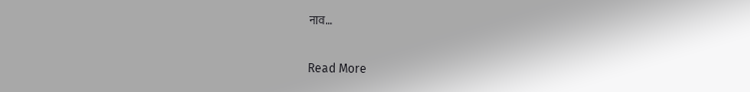नाव…

Read More